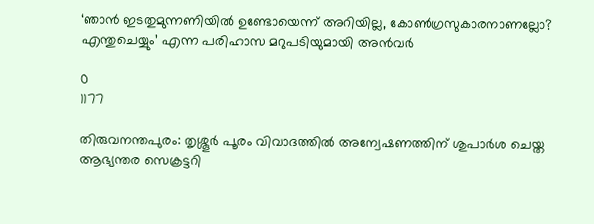‘ഞാന്‍ ഇടതുമുന്നണിയില്‍ ഉണ്ടോയെന്ന് അറിയില്ല, കോണ്‍ഗ്രസുകാരനാണല്ലോ? എന്തുചെയ്യും’ എന്ന പരിഹാസ മറുപടിയുമായി അൻവർ

0
1177

തിരുവനന്തപുരം: തൃശ്ശൂര്‍ പൂരം വിവാദത്തില്‍ അന്വേഷണത്തിന് ശുപാര്‍ശ ചെയ്ത ആഭ്യന്തര സെക്രട്ടറി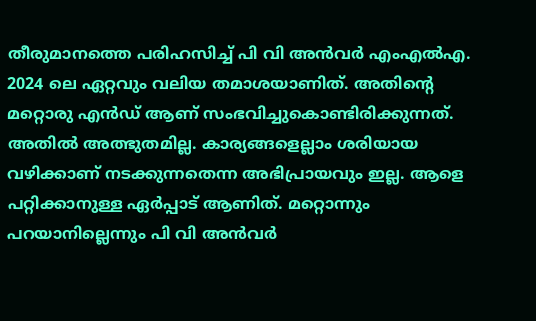തീരുമാനത്തെ പരിഹസിച്ച് പി വി അന്‍വര്‍ എംഎല്‍എ. 2024 ലെ ഏറ്റവും വലിയ തമാശയാണിത്. അതിന്റെ മറ്റൊരു എന്‍ഡ് ആണ് സംഭവിച്ചുകൊണ്ടിരിക്കുന്നത്. അതില്‍ അത്ഭുതമില്ല. കാര്യങ്ങളെല്ലാം ശരിയായ വഴിക്കാണ് നടക്കുന്നതെന്ന അഭിപ്രായവും ഇല്ല. ആളെ പറ്റിക്കാനുള്ള ഏര്‍പ്പാട് ആണിത്. മറ്റൊന്നും പറയാനില്ലെന്നും പി വി അന്‍വര്‍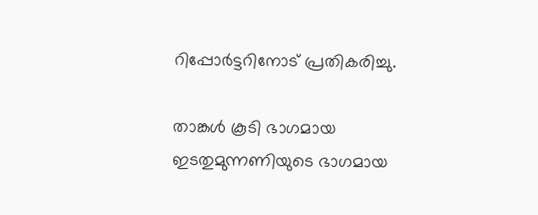റിപ്പോര്‍ട്ടറിനോട് പ്രതികരിച്ചു.

താങ്കള്‍ കൂടി ഭാഗമായ ഇടതുമുന്നണിയുടെ ഭാഗമായ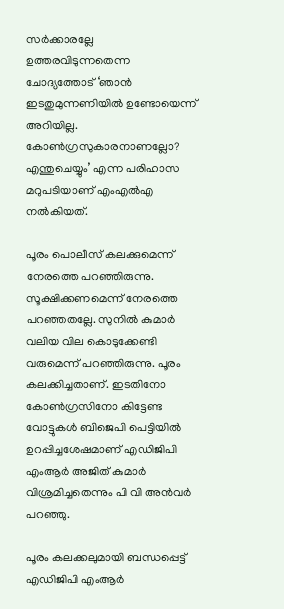സര്‍ക്കാരല്ലേ ഉത്തരവിടുന്നതെന്ന ചോദ്യത്തോട് ‘ഞാന്‍ ഇടതുമുന്നണിയില്‍ ഉണ്ടോയെന്ന് അറിയില്ല. കോണ്‍ഗ്രസുകാരനാണല്ലോ? എന്തുചെയ്യും’ എന്ന പരിഹാസ മറുപടിയാണ് എംഎല്‍എ നല്‍കിയത്.

പൂരം പൊലീസ് കലക്കുമെന്ന് നേരത്തെ പറഞ്ഞിരുന്നു. സൂക്ഷിക്കണമെന്ന് നേരത്തെ പറഞ്ഞതല്ലേ. സുനില്‍ കുമാര്‍ വലിയ വില കൊടുക്കേണ്ടി വരുമെന്ന് പറഞ്ഞിരുന്നു. പൂരം കലക്കിച്ചതാണ്. ഇടതിനോ കോണ്‍ഗ്രസിനോ കിട്ടേണ്ട വോട്ടുകള്‍ ബിജെപി പെട്ടിയില്‍ ഉറപ്പിച്ചശേഷമാണ് എഡിജിപി എംആര്‍ അജിത് കുമാര്‍ വിശ്രമിച്ചതെന്നും പി വി അന്‍വര്‍ പറഞ്ഞു.

പൂരം കലക്കലുമായി ബന്ധപ്പെട്ട് എഡിജിപി എംആര്‍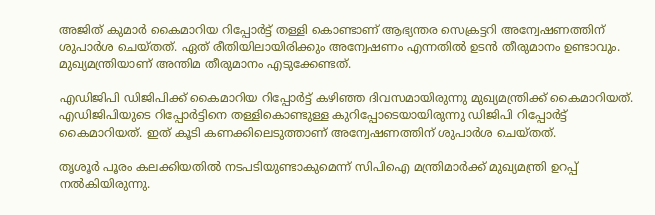അജിത് കുമാര്‍ കൈമാറിയ റിപ്പോര്‍ട്ട് തള്ളി കൊണ്ടാണ് ആഭ്യന്തര സെക്രട്ടറി അന്വേഷണത്തിന് ശുപാര്‍ശ ചെയ്തത്. ഏത് രീതിയിലായിരിക്കും അന്വേഷണം എന്നതില്‍ ഉടന്‍ തീരുമാനം ഉണ്ടാവും. മുഖ്യമന്ത്രിയാണ് അന്തിമ തീരുമാനം എടുക്കേണ്ടത്.

എഡിജിപി ഡിജിപിക്ക് കൈമാറിയ റിപ്പോര്‍ട്ട് കഴിഞ്ഞ ദിവസമായിരുന്നു മുഖ്യമന്ത്രിക്ക് കൈമാറിയത്. എഡിജിപിയുടെ റിപ്പോര്‍ട്ടിനെ തള്ളികൊണ്ടുള്ള കുറിപ്പോടെയായിരുന്നു ഡിജിപി റിപ്പോര്‍ട്ട് കൈമാറിയത്. ഇത് കൂടി കണക്കിലെടുത്താണ് അന്വേഷണത്തിന് ശുപാര്‍ശ ചെയ്തത്.

തൃശൂര്‍ പൂരം കലക്കിയതില്‍ നടപടിയുണ്ടാകുമെന്ന് സിപിഐ മന്ത്രിമാര്‍ക്ക് മുഖ്യമന്ത്രി ഉറപ്പ് നല്‍കിയിരുന്നു.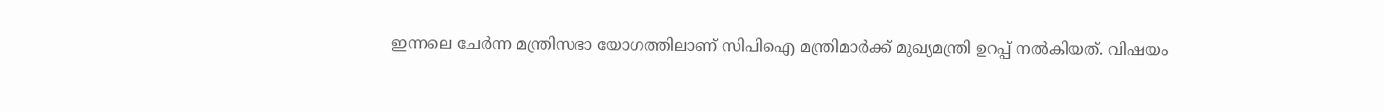ഇന്നലെ ചേര്‍ന്ന മന്ത്രിസഭാ യോഗത്തിലാണ് സിപിഐ മന്ത്രിമാര്‍ക്ക് മുഖ്യമന്ത്രി ഉറപ്പ് നല്‍കിയത്. വിഷയം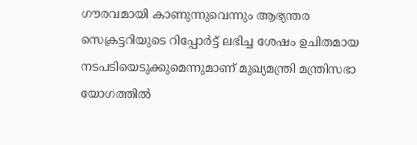ഗൗരവമായി കാണുന്നുവെന്നും ആഭ്യന്തര സെക്രട്ടറിയുടെ റിപ്പോര്‍ട്ട് ലഭിച്ച ശേഷം ഉചിതമായ നടപടിയെടുക്കുമെന്നുമാണ് മുഖ്യമന്ത്രി മന്ത്രിസഭാ യോഗത്തില്‍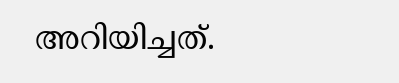അറിയിച്ചത്.